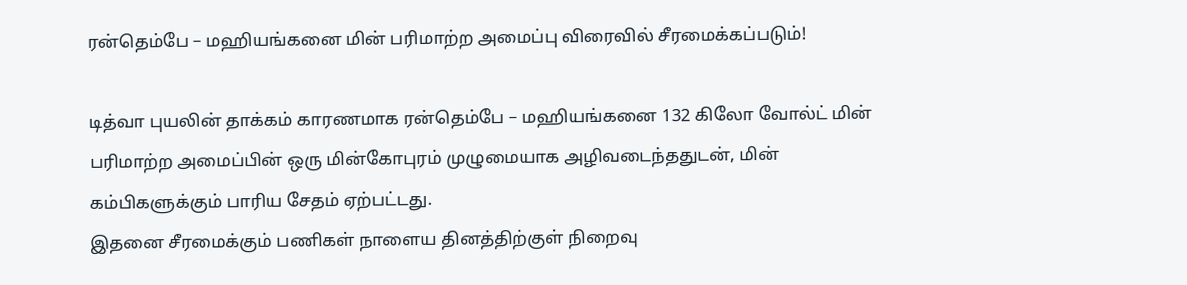ரன்தெம்பே – மஹியங்கனை மின் பரிமாற்ற அமைப்பு விரைவில் சீரமைக்கப்படும்!

டித்வா புயலின் தாக்கம் காரணமாக ரன்தெம்பே – மஹியங்கனை 132 கிலோ வோல்ட் மின் பரிமாற்ற அமைப்பின் ஒரு மின்கோபுரம் முழுமையாக அழிவடைந்ததுடன், மின் கம்பிகளுக்கும் பாரிய சேதம் ஏற்பட்டது.
இதனை சீரமைக்கும் பணிகள் நாளைய தினத்திற்குள் நிறைவு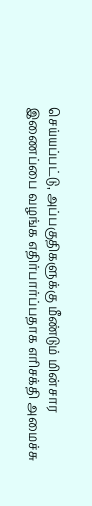செய்யப்பட்டு, அப்பகுதிகளுக்கு மீண்டும் மின்சார இணைப்பை வழங்க எதிர்பார்ப்பதாக எரிசக்தி அமைச்சு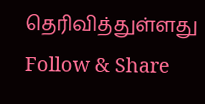தெரிவித்துள்ளது
Follow & Share